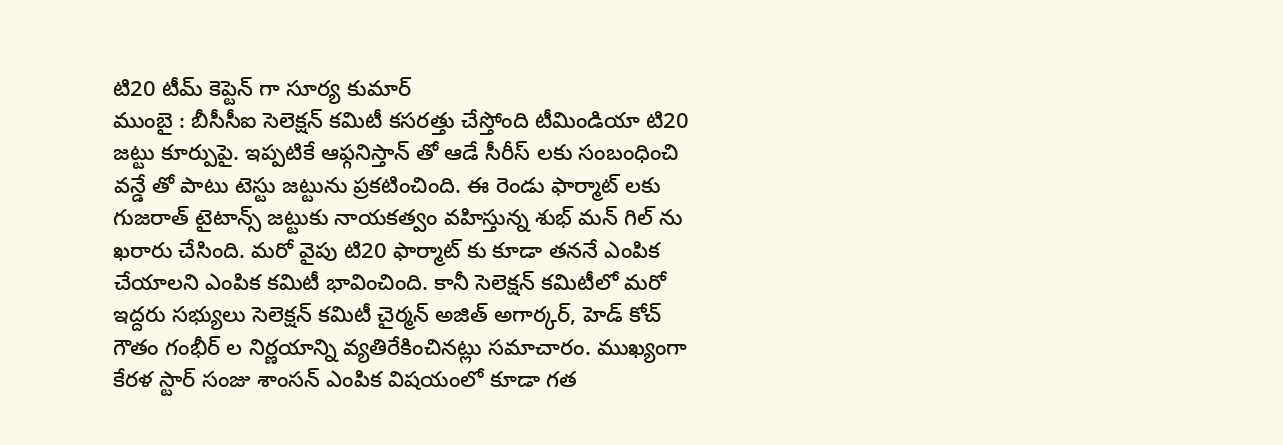టి20 టీమ్ కెప్టెన్ గా సూర్య కుమార్
ముంబై : బీసీసీఐ సెలెక్షన్ కమిటీ కసరత్తు చేస్తోంది టీమిండియా టి20 జట్టు కూర్పుపై. ఇప్పటికే ఆఫ్గనిస్తాన్ తో ఆడే సీరీస్ లకు సంబంధించి వన్డే తో పాటు టెస్టు జట్టును ప్రకటించింది. ఈ రెండు ఫార్మాట్ లకు గుజరాత్ టైటాన్స్ జట్టుకు నాయకత్వం వహిస్తున్న శుభ్ మన్ గిల్ ను ఖరారు చేసింది. మరో వైపు టి20 ఫార్మాట్ కు కూడా తననే ఎంపిక చేయాలని ఎంపిక కమిటీ భావించింది. కానీ సెలెక్షన్ కమిటీలో మరో ఇద్దరు సభ్యులు సెలెక్షన్ కమిటీ చైర్మన్ అజిత్ అగార్కర్, హెడ్ కోచ్ గౌతం గంభీర్ ల నిర్ణయాన్ని వ్యతిరేకించినట్లు సమాచారం. ముఖ్యంగా కేరళ స్టార్ సంజు శాంసన్ ఎంపిక విషయంలో కూడా గత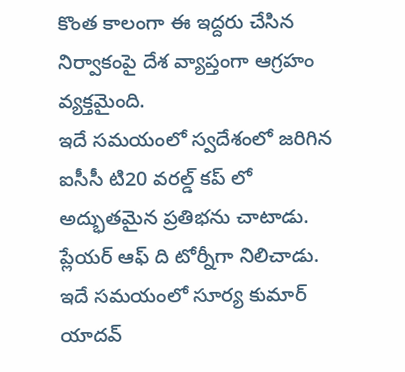కొంత కాలంగా ఈ ఇద్దరు చేసిన నిర్వాకంపై దేశ వ్యాప్తంగా ఆగ్రహం వ్యక్తమైంది.
ఇదే సమయంలో స్వదేశంలో జరిగిన ఐసీసీ టి20 వరల్డ్ కప్ లో అద్భుతమైన ప్రతిభను చాటాడు. ప్లేయర్ ఆఫ్ ది టోర్నీగా నిలిచాడు. ఇదే సమయంలో సూర్య కుమార్ యాదవ్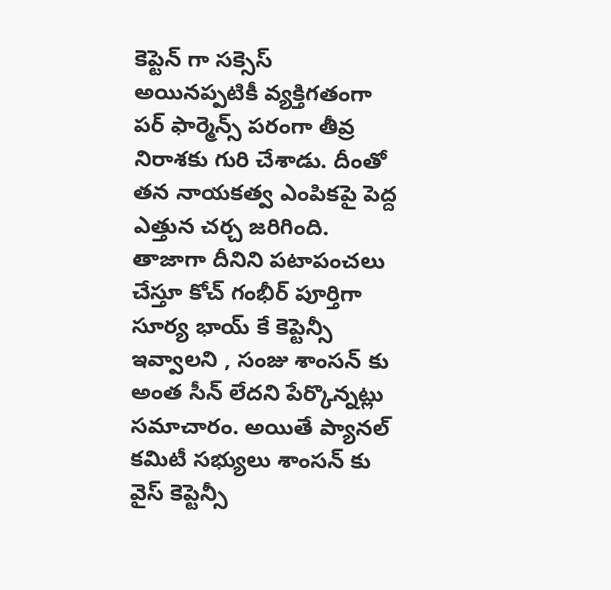కెప్టెన్ గా సక్సెస్ అయినప్పటికీ వ్యక్తిగతంగా పర్ ఫార్మెన్స్ పరంగా తీవ్ర నిరాశకు గురి చేశాడు. దీంతో తన నాయకత్వ ఎంపికపై పెద్ద ఎత్తున చర్చ జరిగింది. తాజాగా దీనిని పటాపంచలు చేస్తూ కోచ్ గంభీర్ పూర్తిగా సూర్య భాయ్ కే కెప్టెన్సీ ఇవ్వాలని , సంజు శాంసన్ కు అంత సీన్ లేదని పేర్కొన్నట్లు సమాచారం. అయితే ప్యానల్ కమిటీ సభ్యులు శాంసన్ కు వైస్ కెప్టెన్సీ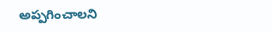అప్పగించాలని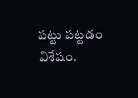పట్టు పట్టడం విశేషం.